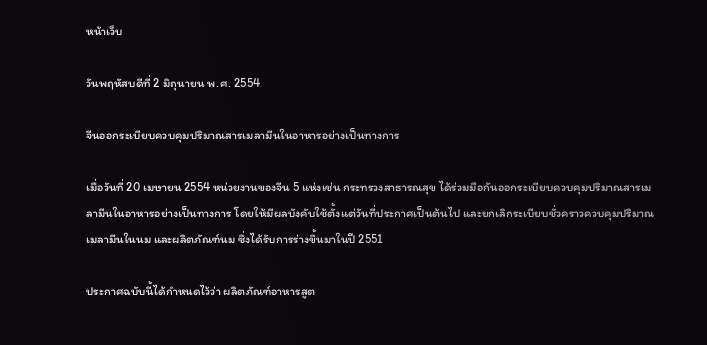หน้าเว็บ

วันพฤหัสบดีที่ 2 มิถุนายน พ.ศ. 2554

จีนออกระเบียบควบคุมปริมาณสารเมลามีนในอาหารอย่างเป็นทางการ

เมื่อวันที่ 20 เมษายน 2554 หน่วยงานของจีน 5 แห่งเช่น กระทรวงสาธารณสุข ได้ร่วมมือกันออกระเบียบควบคุมปริมาณสารเมลามีนในอาหารอย่างเป็นทางการ โดยให้มีผลบังคับใช้ตั้งแต่วันที่ประกาศเป็นต้นไป และยกเลิกระเบียบชั่วคราวควบคุมปริมาณเมลามีนในนม และผลิตภัณฑ์นม ซึ่งได้รับการร่างขึ้นมาในปี 2551

ประกาศฉบับนี้ได้กำหนดไว้ว่า ผลิตภัณฑ์อาหารสูต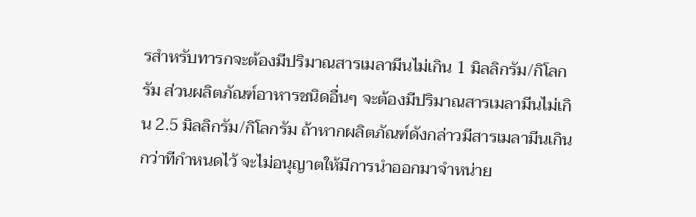รสำหรับทารกจะต้องมีปริมาณสารเมลามีนไม่เกิน 1 มิลลิกรัม/กิโลกรัม ส่วนผลิตภัณฑ์อาหารชนิดอื่นๆ จะต้องมีปริมาณสารเมลามีนไม่เกิน 2.5 มิลลิกรัม/กิโลกรัม ถ้าหากผลิตภัณฑ์ดังกล่าวมีสารเมลามีนเกินกว่าทีกำหนดไว้ จะไม่อนุญาตให้มีการนำออกมาจำหน่าย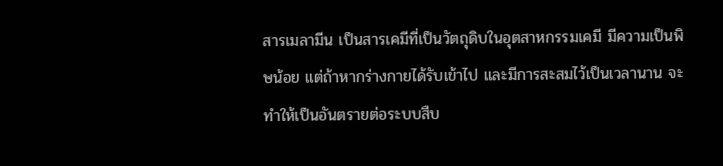สารเมลามีน เป็นสารเคมีที่เป็นวัตถุดิบในอุตสาหกรรมเคมี มีความเป็นพิษน้อย แต่ถ้าหากร่างกายได้รับเข้าไป และมีการสะสมไว้เป็นเวลานาน จะทำให้เป็นอันตรายต่อระบบสืบ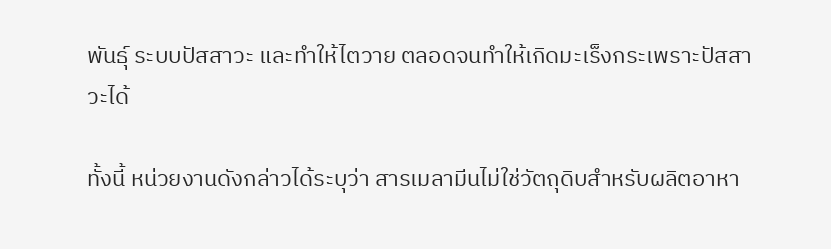พันธุ์ ระบบปัสสาวะ และทำให้ไตวาย ตลอดจนทำให้เกิดมะเร็งกระเพราะปัสสาวะได้

ทั้งนี้ หน่วยงานดังกล่าวได้ระบุว่า สารเมลามีนไม่ใช่วัตถุดิบสำหรับผลิตอาหา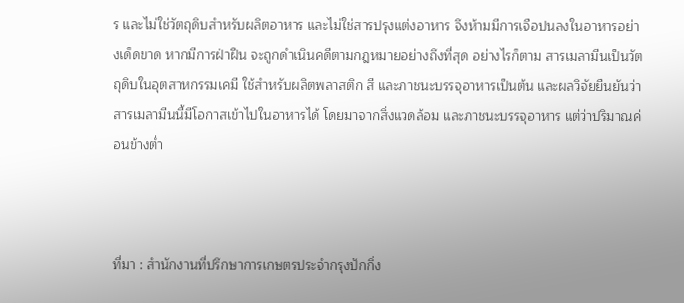ร และไม่ใช่วัตถุดิบสำหรับผลิตอาหาร และไม่ใช่สารปรุงแต่งอาหาร จึงห้ามมีการเจือปนลงในอาหารอย่างเด็ดขาด หากมีการฝ่าฝืน จะถูกดำเนินคดีตามกฎหมายอย่างถึงที่สุด อย่างไรก็ตาม สารเมลามีนเป็นวัตถุดิบในอุตสาหกรรมเคมี ใช้สำหรับผลิตพลาสติก สี และภาชนะบรรจุอาหารเป็นต้น และผลวิจัยยืนยันว่า สารเมลามีนนี้มีโอกาสเข้าไปในอาหารได้ โดยมาจากสิ่งแวดล้อม และภาชนะบรรจุอาหาร แต่ว่าปริมาณค่อนข้างต่ำ



ที่มา : สำนักงานที่ปรึกษาการเกษตรประจำกรุงปักกิ่ง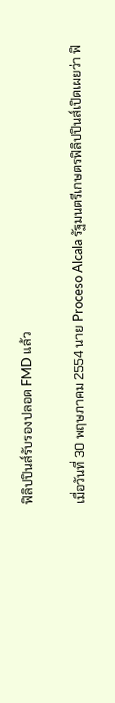ฟิลิปปินส์รับรองปลอด FMD แล้ว

เมื่อวันที่ 30 พฤษภาคม 2554 นาย Proceso Alcala รัฐมนตรีเกษตรฟิลิปปินส์เปิดเผยว่า ฟิ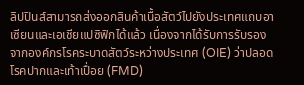ลิปปินส์สามารถส่งออกสินค้าเนื้อสัตว์ไปยังประเทศแถบอาเซียนและเอเชียแปซิฟิกได้แล้ว เนื่องจากได้รับการรับรองจากองค์กรโรคระบาดสัตว์ระหว่างประเทศ (OIE) ว่าปลอดโรคปากและเท้าเปื่อย (FMD)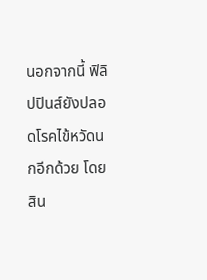นอกจากนี้ ฟิลิปปินส์ยังปลอดโรคไข้หวัดนกอีกด้วย โดยสิน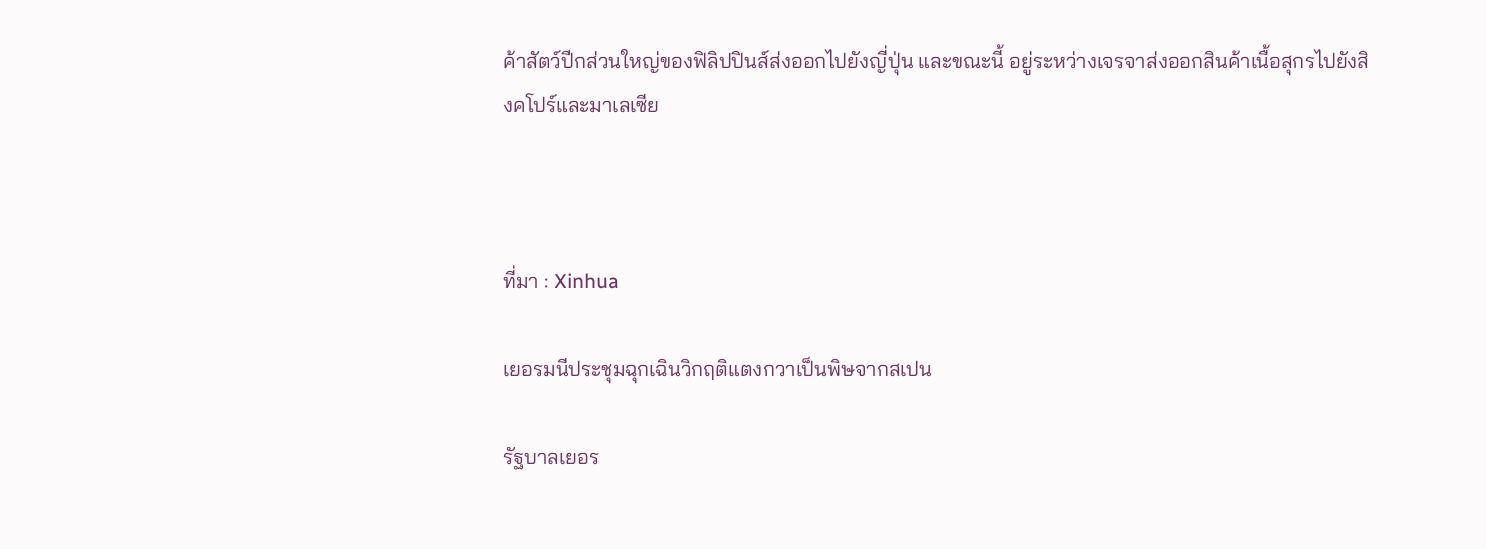ค้าสัตว์ปีกส่วนใหญ่ของฟิลิปปินส์ส่งออกไปยังญี่ปุ่น และขณะนี้ อยู่ระหว่างเจรจาส่งออกสินค้าเนื้อสุกรไปยังสิงคโปร์และมาเลเซีย



ที่มา : Xinhua

เยอรมนีประชุมฉุกเฉินวิกฤติแตงกวาเป็นพิษจากสเปน

รัฐบาลเยอร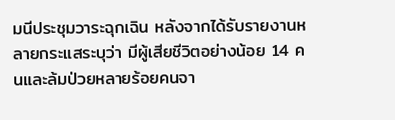มนีประชุมวาระฉุกเฉิน หลังจากได้รับรายงานหลายกระแสระบุว่า มีผู้เสียชีวิตอย่างน้อย 14 คนและล้มป่วยหลายร้อยคนจา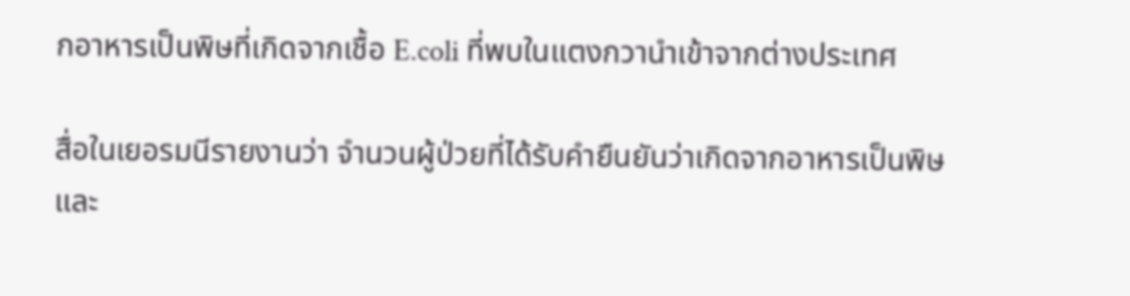กอาหารเป็นพิษที่เกิดจากเชื้อ E.coli ที่พบในแตงกวานำเข้าจากต่างประเทศ

สื่อในเยอรมนีรายงานว่า จำนวนผู้ป่วยที่ได้รับคำยืนยันว่าเกิดจากอาหารเป็นพิษและ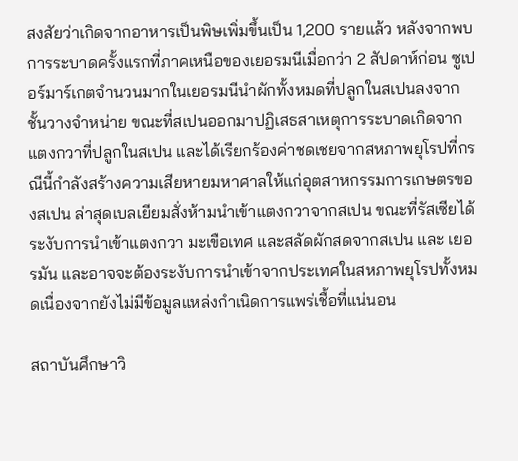สงสัยว่าเกิดจากอาหารเป็นพิษเพิ่มขึ้นเป็น 1,200 รายแล้ว หลังจากพบการระบาดครั้งแรกที่ภาคเหนือของเยอรมนีเมื่อกว่า 2 สัปดาห์ก่อน ซูเปอร์มาร์เกตจำนวนมากในเยอรมนีนำผักทั้งหมดที่ปลูกในสเปนลงจากชั้นวางจำหน่าย ขณะที่สเปนออกมาปฏิเสธสาเหตุการระบาดเกิดจากแตงกวาที่ปลูกในสเปน และได้เรียกร้องค่าชดเชยจากสหภาพยุโรปที่กรณีนี้กำลังสร้างความเสียหายมหาศาลให้แก่อุตสาหกรรมการเกษตรของสเปน ล่าสุดเบลเยียมสั่งห้ามนำเข้าแตงกวาจากสเปน ขณะที่รัสเซียได้ระงับการนำเข้าแตงกวา มะเขือเทศ และสลัดผักสดจากสเปน และ เยอรมัน และอาจจะต้องระงับการนำเข้าจากประเทศในสหภาพยุโรปทั้งหมดเนื่องจากยังไม่มีข้อมูลแหล่งกำเนิดการแพร่เชื้อที่แน่นอน

สถาบันศึกษาวิ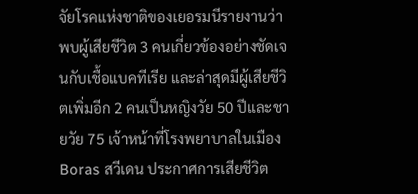จัยโรคแห่งชาติของเยอรมนีรายงานว่าพบผู้เสียชีวิต 3 คนเกี่ยวข้องอย่างชัดเจนกับเชื้อแบคทีเรีย และล่าสุดมีผู้เสียชีวิตเพิ่มอีก 2 คนเป็นหญิงวัย 50 ปีและชายวัย 75 เจ้าหน้าที่โรงพยาบาลในเมือง Boras สวีเดน ประกาศการเสียชีวิต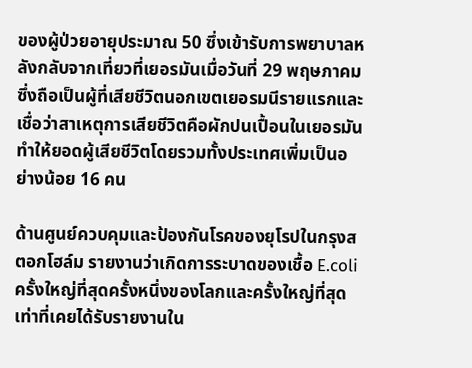ของผู้ป่วยอายุประมาณ 50 ซึ่งเข้ารับการพยาบาลหลังกลับจากเที่ยวที่เยอรมันเมื่อวันที่ 29 พฤษภาคม ซึ่งถือเป็นผู้ที่เสียชีวิตนอกเขตเยอรมนีรายแรกและเชื่อว่าสาเหตุการเสียชีวิตคือผักปนเปื้อนในเยอรมัน ทำให้ยอดผู้เสียชีวิตโดยรวมทั้งประเทศเพิ่มเป็นอย่างน้อย 16 คน

ด้านศูนย์ควบคุมและป้องกันโรคของยุโรปในกรุงสตอกโฮล์ม รายงานว่าเกิดการระบาดของเชื้อ E.coli ครั้งใหญ่ที่สุดครั้งหนึ่งของโลกและครั้งใหญ่ที่สุดเท่าที่เคยได้รับรายงานใน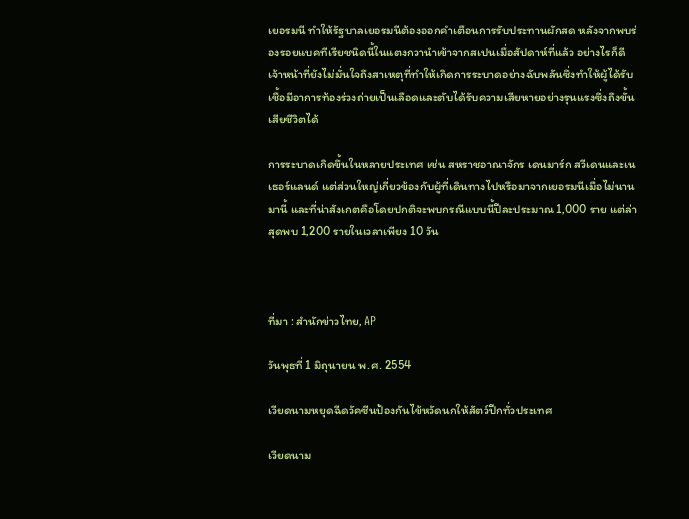เยอรมนี ทำให้รัฐบาลเยอรมนีต้องออกคำเตือนการรับประทานผักสด หลังจากพบร่องรอยแบคทีเรียชนิดนี้ในแตงกวานำเข้าจากสเปนเมื่อสัปดาห์ที่แล้ว อย่างไรก็ดี เจ้าหน้าที่ยังไม่มั่นใจถึงสาเหตุที่ทำให้เกิดการระบาดอย่างฉับพลันซึ่งทำให้ผู้ได้รับเชื้อมีอาการท้องร่วงถ่ายเป็นเลือดและตับได้รับความเสียหายอย่างรุนแรงซึ่งถึงขั้นเสียชีวิตได้

การระบาดเกิดขึ้นในหลายประเทศ เช่น สหราชอาณาจักร เดนมาร์ก สวีเดนและเนเธอร์แลนด์ แต่ส่วนใหญ่เกี่ยวข้องกับผู้ที่เดินทางไปหรือมาจากเยอรมนีเมื่อไม่นานมานี้ และที่น่าสังเกตคือโดยปกติจะพบกรณีแบบนี้ปีละประมาณ 1,000 ราย แต่ล่าสุดพบ 1,200 รายในเวลาเพียง 10 วัน



ที่มา : สำนักข่าวไทย, AP

วันพุธที่ 1 มิถุนายน พ.ศ. 2554

เวียดนามหยุดฉีดวัคซีนป้องกันไข้หวัดนกให้สัตว์ปีกทั่วประเทศ

เวียดนาม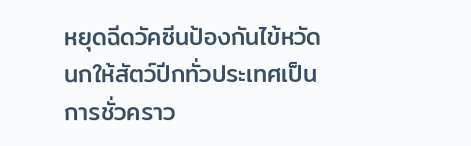หยุดฉีดวัคซีนป้องกันไข้หวัดนกให้สัตว์ปีกทั่วประเทศเป็นการชั่วคราว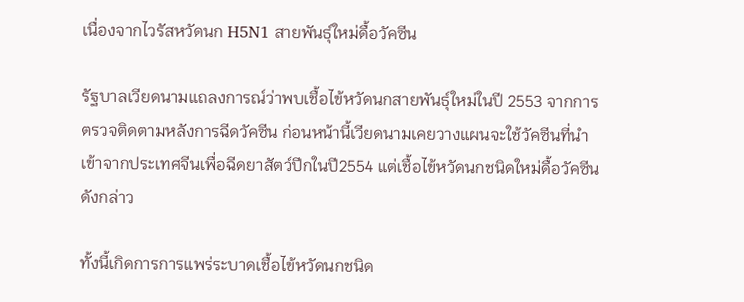เนื่องจากไวรัสหวัดนก H5N1 สายพันธุ์ใหม่ดื้อวัคซีน

รัฐบาลเวียดนามแถลงการณ์ว่าพบเชื้อไข้หวัดนกสายพันธุ์ใหม่ในปี 2553 จากการตรวจติดตามหลังการฉีดวัคซีน ก่อนหน้านี้เวียดนามเคยวางแผนจะใช้วัคซีนที่นำเข้าจากประเทศจีนเพื่อฉีดยาสัตว์ปีกในปี2554 แต่เชื้อไข้หวัดนกชนิดใหม่ดื้อวัคซีนดังกล่าว

ทั้งนี้เกิดการการแพร่ระบาดเชื้อไข้หวัดนกชนิด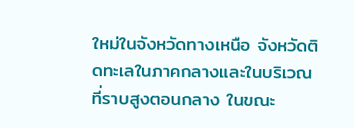ใหม่ในจังหวัดทางเหนือ จังหวัดติดทะเลในภาคกลางและในบริเวณที่ราบสูงตอนกลาง ในขณะ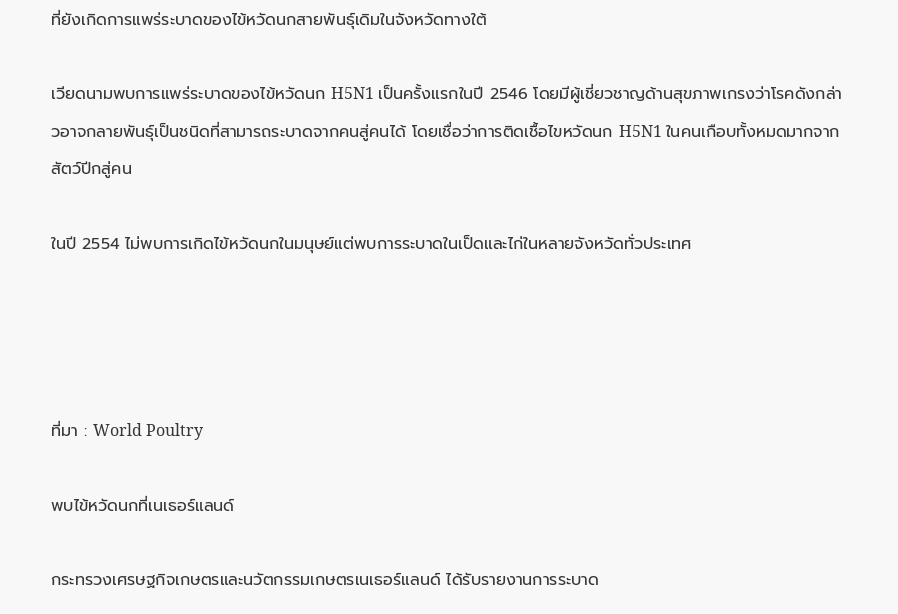ที่ยังเกิดการแพร่ระบาดของไข้หวัดนกสายพันธุ์เดิมในจังหวัดทางใต้

เวียดนามพบการแพร่ระบาดของไข้หวัดนก H5N1 เป็นครั้งแรกในปี 2546 โดยมีผู้เชี่ยวชาญด้านสุขภาพเกรงว่าโรคดังกล่าวอาจกลายพันธุ์เป็นชนิดที่สามารถระบาดจากคนสู่คนได้ โดยเชื่อว่าการติดเชื้อไขหวัดนก H5N1 ในคนเกือบทั้งหมดมากจากสัตว์ปีกสู่คน

ในปี 2554 ไม่พบการเกิดไข้หวัดนกในมนุษย์แต่พบการระบาดในเป็ดและไก่ในหลายจังหวัดทั่วประเทศ




ที่มา : World Poultry

พบไข้หวัดนกที่เนเธอร์แลนด์

กระทรวงเศรษฐกิจเกษตรและนวัตกรรมเกษตรเนเธอร์แลนด์ ได้รับรายงานการระบาด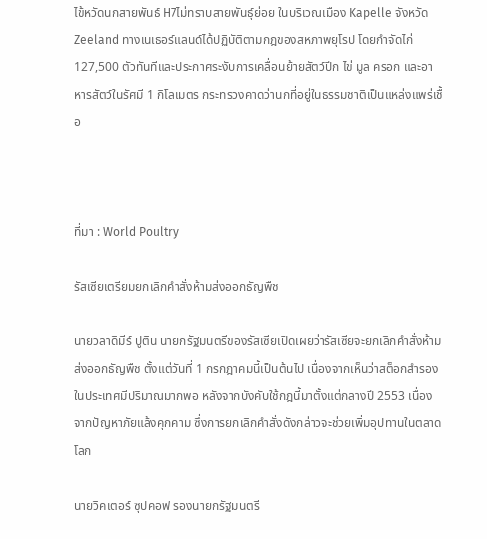ไข้หวัดนกสายพันธ์ H7ไม่ทราบสายพันธุ์ย่อย ในบริเวณเมือง Kapelle จังหวัด Zeeland ทางเนเธอร์แลนด์ได้ปฏิบัติตามกฎของสหภาพยุโรป โดยกำจัดไก่ 127,500 ตัวทันทีและประกาศระงับการเคลื่อนย้ายสัตว์ปีก ไข่ มูล ครอก และอาหารสัตว์ในรัศมี 1 กิโลเมตร กระทรวงคาดว่านกที่อยู่ในธรรมชาติเป็นแหล่งแพร่เชื้อ



ที่มา : World Poultry

รัสเซียเตรียมยกเลิกคำสั่งห้ามส่งออกธัญพืช

นายวลาดิมีร์ ปูติน นายกรัฐมนตรีของรัสเซียเปิดเผยว่ารัสเซียจะยกเลิกคำสั่งห้ามส่งออกธัญพืช ตั้งแต่วันที่ 1 กรกฎาคมนี้เป็นต้นไป เนื่องจากเห็นว่าสต็อกสำรองในประเทศมีปริมาณมากพอ หลังจากบังคับใช้กฎนี้มาตั้งแต่กลางปี 2553 เนื่องจากปัญหาภัยแล้งคุกคาม ซึ่งการยกเลิกคำสั่งดังกล่าวจะช่วยเพิ่มอุปทานในตลาดโลก

นายวิคเตอร์ ซุปคอฟ รองนายกรัฐมนตรี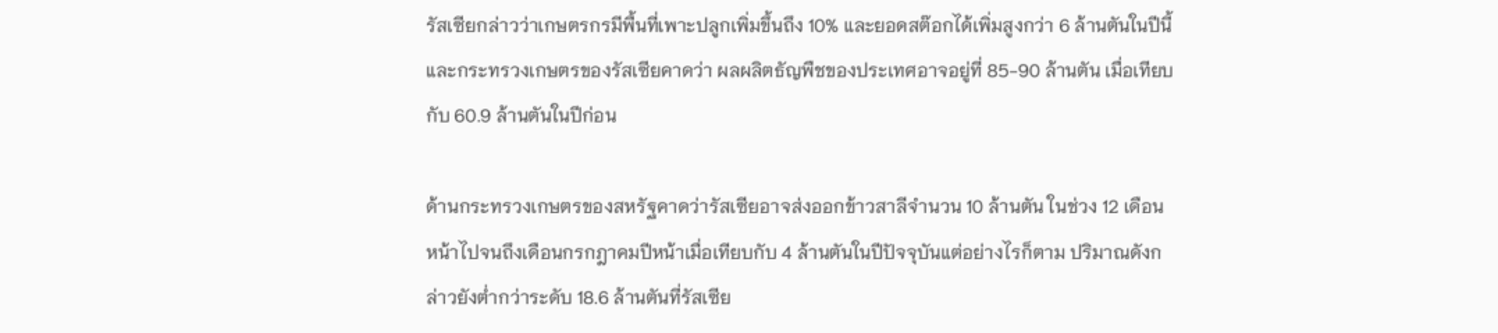รัสเซียกล่าวว่าเกษตรกรมีพื้นที่เพาะปลูกเพิ่มขึ้นถึง 10% และยอดสต๊อกได้เพิ่มสูงกว่า 6 ล้านตันในปีนี้และกระทรวงเกษตรของรัสเซียคาดว่า ผลผลิตธัญพืชของประเทศอาจอยู่ที่ 85-90 ล้านตัน เมื่อเทียบกับ 60.9 ล้านตันในปีก่อน

ด้านกระทรวงเกษตรของสหรัฐคาดว่ารัสเซียอาจส่งออกข้าวสาลีจำนวน 10 ล้านตัน ในช่วง 12 เดือนหน้าไปจนถึงเดือนกรกฎาคมปีหน้าเมื่อเทียบกับ 4 ล้านตันในปีปัจจุบันแต่อย่างไรก็ตาม ปริมาณดังกล่าวยังต่ำกว่าระดับ 18.6 ล้านตันที่รัสเซีย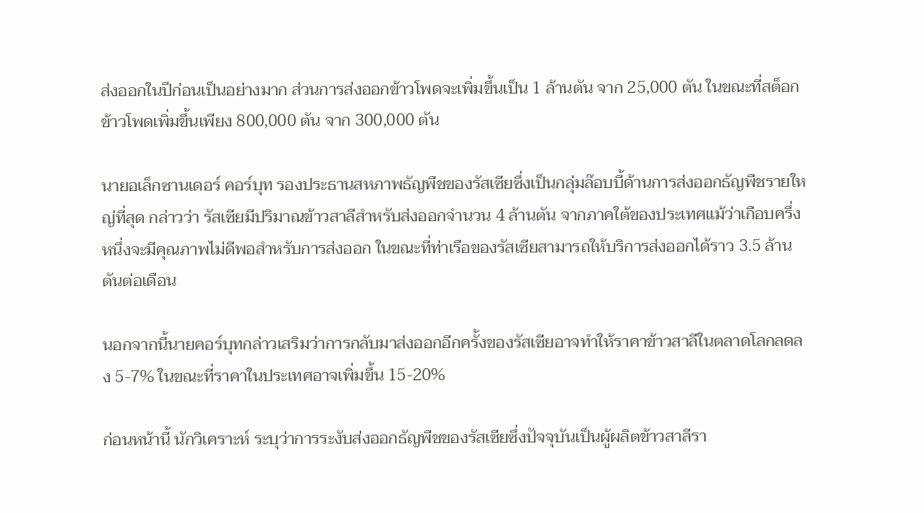ส่งออกในปีก่อนเป็นอย่างมาก ส่วนการส่งออกข้าวโพดจะเพิ่มขึ้นเป็น 1 ล้านตัน จาก 25,000 ตัน ในขณะที่สต็อกข้าวโพดเพิ่มขึ้นเพียง 800,000 ตัน จาก 300,000 ตัน

นายอเล็กซานเดอร์ คอร์บุท รองประธานสหภาพธัญพืชของรัสเซียซึ่งเป็นกลุ่มล๊อบบี้ด้านการส่งออกธัญพืชรายใหญ่ที่สุด กล่าวว่า รัสเซียมีปริมาณข้าวสาลีสำหรับส่งออกจำนวน 4 ล้านตัน จากภาคใต้ของประเทศแม้ว่าเกือบครึ่งหนึ่งจะมีคุณภาพไม่ดีพอสำหรับการส่งออก ในขณะที่ท่าเรือของรัสเซียสามารถให้บริการส่งออกได้ราว 3.5 ล้านตันต่อเดือน

นอกจากนี้นายคอร์บุทกล่าวเสริมว่าการกลับมาส่งออกอีกครั้งของรัสเซียอาจทำให้ราคาข้าวสาลีในตลาดโลกลดลง 5-7% ในขณะที่ราคาในประเทศอาจเพิ่มขึ้น 15-20%

ก่อนหน้านี้ นักวิเคราะห์ ระบุว่าการระงับส่งออกธัญพืชของรัสเซียซึ่งปัจจุบันเป็นผู้ผลิตข้าวสาลีรา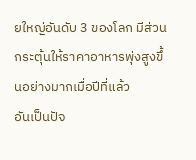ยใหญ่อันดับ 3 ของโลก มีส่วนกระตุ้นให้ราคาอาหารพุ่งสูงขึ้นอย่างมากเมื่อปีที่แล้ว
อันเป็นปัจ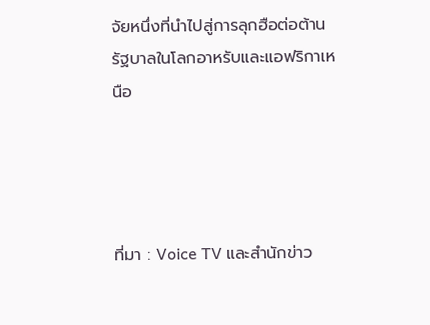จัยหนึ่งที่นำไปสู่การลุกฮือต่อต้านรัฐบาลในโลกอาหรับและแอฟริกาเหนือ




ที่มา : Voice TV และสำนักข่าว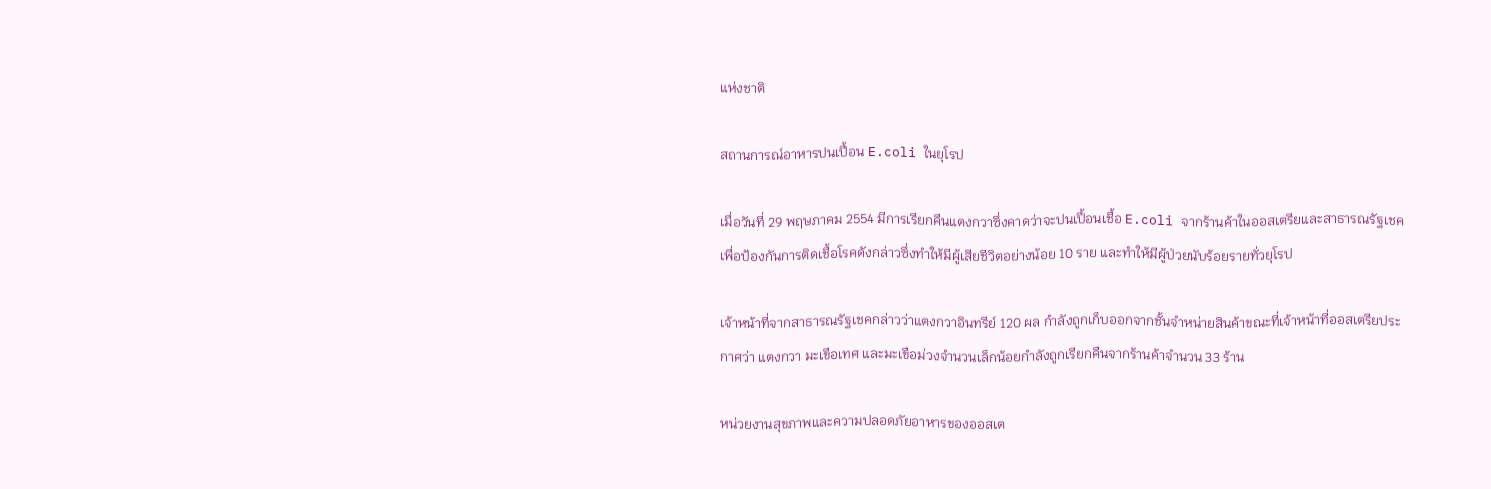แห่งชาติ

สถานการณ์อาหารปนเปื้อน E.coli ในยุโรป

เมื่อวันที่ 29 พฤษภาคม 2554 มีการเรียกคืนแตงกวาซึ่งคาดว่าจะปนเปื้อนเชื้อ E.coli จากร้านค้าในออสเตรียและสาธารณรัฐเชคเพื่อป้องกันการติดเชื้อโรคดังกล่าวซึ่งทำให้มีผู้เสียชีวิตอย่างน้อย 10 ราย และทำให้มีผู้ป่วยนับร้อยรายทั่วยุโรป

เจ้าหน้าที่จากสาธารณรัฐเชคกล่าวว่าแตงกวาอินทรีย์ 120 ผล กำลังถูกเก็บออกจากชั้นจำหน่ายสินค้าขณะที่เจ้าหน้าที่ออสเตรียประกาศว่า แตงกวา มะเขือเทศ และมะเขือม่วงจำนวนเล็กน้อยกำลังถูกเรียกคืนจากร้านค้าจำนวน 33 ร้าน

หน่วยงานสุขภาพและความปลอดภัยอาหารของออสเต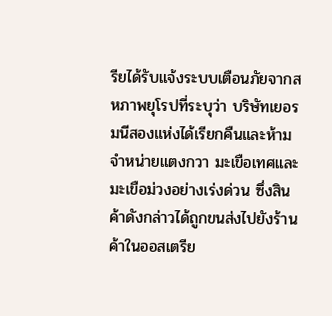รียได้รับแจ้งระบบเตือนภัยจากสหภาพยุโรปที่ระบุว่า บริษัทเยอรมนีสองแห่งได้เรียกคืนและห้ามจำหน่ายแตงกวา มะเขือเทศและมะเขือม่วงอย่างเร่งด่วน ซึ่งสินค้าดังกล่าวได้ถูกขนส่งไปยังร้านค้าในออสเตรีย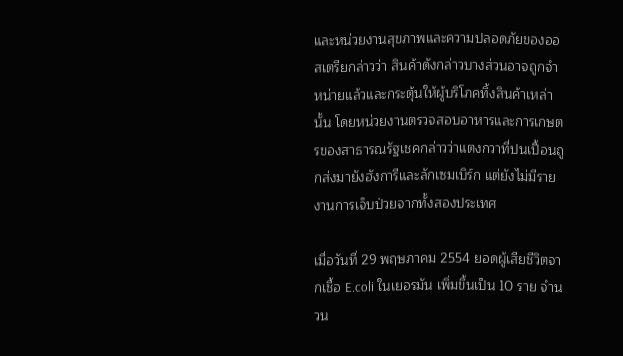และหน่วยงานสุขภาพและความปลอดภัยของออสเตรียกล่าวว่า สินค้าดังกล่าวบางส่วนอาจถูกจำหน่ายแล้วและกระตุ้นให้ผู้บริโภคทิ้งสินค้าเหล่านั้น โดยหน่วยงานตรวจสอบอาหารและการเกษตรของสาธารณรัฐเชคกล่าวว่าแตงกวาที่ปนเปื้อนถูกส่งมายังฮังการีและลักเซมเบิร์ก แต่ยังไม่มีรายงานการเจ็บป่วยจากทั้งสองประเทศ

เมื่อวันที่ 29 พฤษภาคม 2554 ยอดผู้เสียชีวิตจากเชื้อ E.coli ในเยอรมัน เพิ่มขึ้นเป็น 10 ราย จำนวน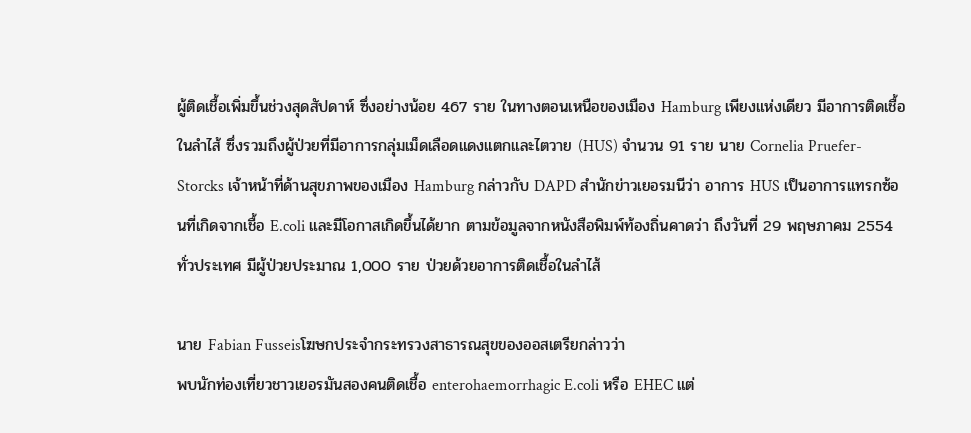ผู้ติดเชื้อเพิ่มขึ้นช่วงสุดสัปดาห์ ซึ่งอย่างน้อย 467 ราย ในทางตอนเหนือของเมือง Hamburg เพียงแห่งเดียว มีอาการติดเชื้อในลำไส้ ซึ่งรวมถึงผู้ป่วยที่มีอาการกลุ่มเม็ดเลือดแดงแตกและไตวาย (HUS) จำนวน 91 ราย นาย Cornelia Pruefer-Storcks เจ้าหน้าที่ด้านสุขภาพของเมือง Hamburg กล่าวกับ DAPD สำนักข่าวเยอรมนีว่า อาการ HUS เป็นอาการแทรกซ้อนที่เกิดจากเชื้อ E.coli และมีโอกาสเกิดขึ้นได้ยาก ตามข้อมูลจากหนังสือพิมพ์ท้องถิ่นคาดว่า ถึงวันที่ 29 พฤษภาคม 2554
ทั่วประเทศ มีผู้ป่วยประมาณ 1,000 ราย ป่วยด้วยอาการติดเชื้อในลำไส้

นาย Fabian Fusseisโฆษกประจำกระทรวงสาธารณสุขของออสเตรียกล่าวว่า
พบนักท่องเที่ยวชาวเยอรมันสองคนติดเชื้อ enterohaemorrhagic E.coli หรือ EHEC แต่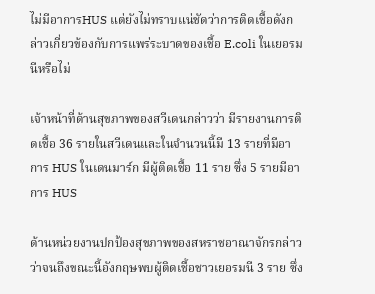ไม่มีอาการHUS แต่ยังไม่ทราบแน่ชัดว่าการติดเชื้อดังกล่าวเกี่ยวข้องกับการแพร่ระบาดของเชื้อ E.coli ในเยอรมนีหรือไม่

เจ้าหน้าที่ด้านสุขภาพของสวีเดนกล่าวว่า มีรายงานการติดเชื้อ 36 รายในสวีเดนและในจำนวนนี้มี 13 รายที่มีอาการ HUS ในเดนมาร์ก มีผู้ติดเชื้อ 11 ราย ซึ่ง 5 รายมีอาการ HUS

ด้านหน่วยงานปกป้องสุขภาพของสหราชอาณาจักรกล่าวว่าจนถึงขณะนี้อังกฤษพบผู้ติดเชื้อชาวเยอรมนี 3 ราย ซึ่ง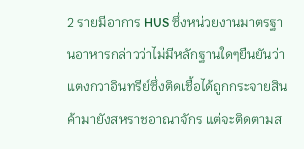2 รายมีอาการ HUS ซึ่งหน่วยงานมาตรฐานอาหารกล่าวว่าไม่มีหลักฐานใดๆยืนยันว่าแตงกวาอินทรีย์ซึ่งติดเชื้อได้ถูกกระจายสินค้ามายังสหราชอาณาจักร แต่จะติดตามส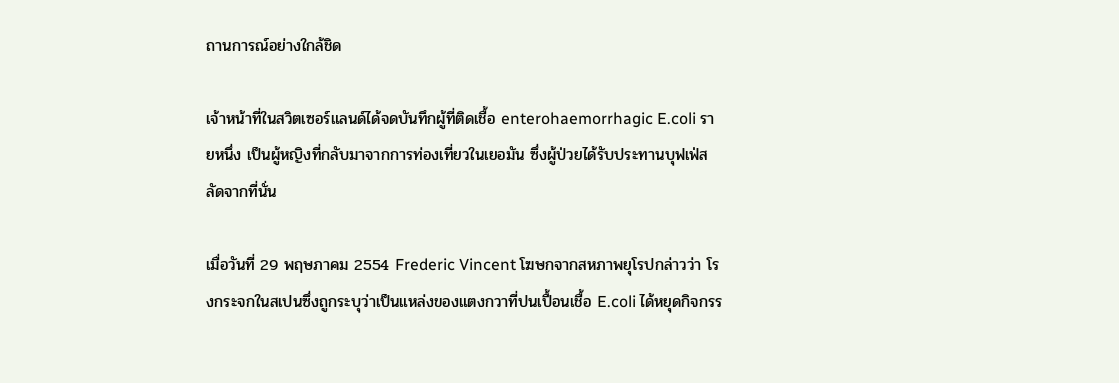ถานการณ์อย่างใกล้ชิด

เจ้าหน้าที่ในสวิตเซอร์แลนด์ได้จดบันทึกผู้ที่ติดเชื้อ enterohaemorrhagic E.coli รายหนึ่ง เป็นผู้หญิงที่กลับมาจากการท่องเที่ยวในเยอมัน ซึ่งผู้ป่วยได้รับประทานบุฟเฟ่สลัดจากที่นั่น

เมื่อวันที่ 29 พฤษภาคม 2554 Frederic Vincent โฆษกจากสหภาพยุโรปกล่าวว่า โรงกระจกในสเปนซึ่งถูกระบุว่าเป็นแหล่งของแตงกวาที่ปนเปื้อนเชื้อ E.coli ได้หยุดกิจกรร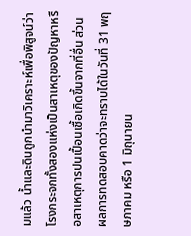มแล้ว น้ำและดินถูกนำมาวิเคราะห์เพื่อพิสูจน์ว่าโรงกระจกทั้งสองแห่งเป็นสาเหตุของปัญหาหรือสาเหตุการปนเปื้อนเชื้อเกิดขึ้นจากที่อื่น ส่วนผลการทดสอบคาดว่าจะทราบได้ในวันที่ 31 พฤษภาคม หรือ 1 มิถุนายน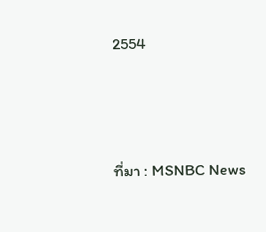2554





ที่มา : MSNBC News